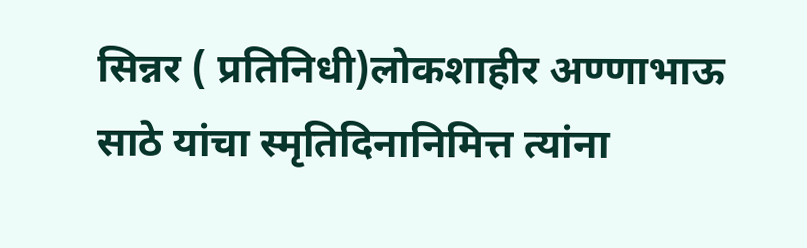सिन्नर ( प्रतिनिधी)लोकशाहीर अण्णाभाऊ साठे यांचा स्मृतिदिनानिमित्त त्यांना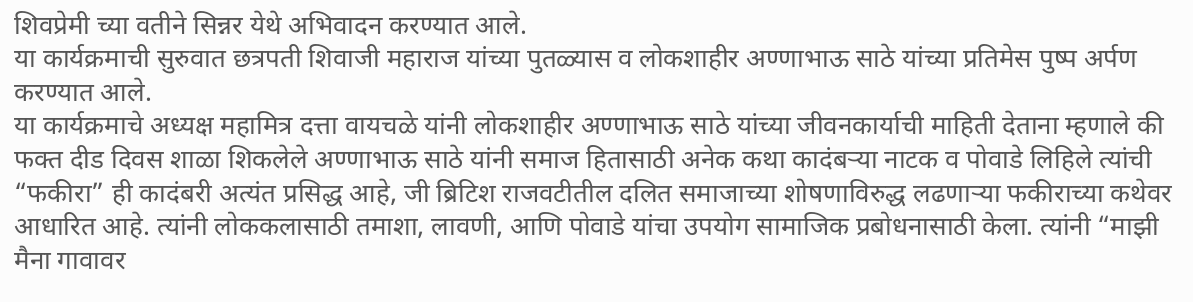शिवप्रेमी च्या वतीने सिन्नर येथे अभिवादन करण्यात आले.
या कार्यक्रमाची सुरुवात छत्रपती शिवाजी महाराज यांच्या पुतळ्यास व लोकशाहीर अण्णाभाऊ साठे यांच्या प्रतिमेस पुष्प अर्पण करण्यात आले.
या कार्यक्रमाचे अध्यक्ष महामित्र दत्ता वायचळे यांनी लोकशाहीर अण्णाभाऊ साठे यांच्या जीवनकार्याची माहिती देताना म्हणाले की फक्त दीड दिवस शाळा शिकलेले अण्णाभाऊ साठे यांनी समाज हितासाठी अनेक कथा कादंबऱ्या नाटक व पोवाडे लिहिले त्यांची “फकीरा” ही कादंबरी अत्यंत प्रसिद्ध आहे, जी ब्रिटिश राजवटीतील दलित समाजाच्या शोषणाविरुद्ध लढणाऱ्या फकीराच्या कथेवर आधारित आहे. त्यांनी लोककलासाठी तमाशा, लावणी, आणि पोवाडे यांचा उपयोग सामाजिक प्रबोधनासाठी केला. त्यांनी “माझी मैना गावावर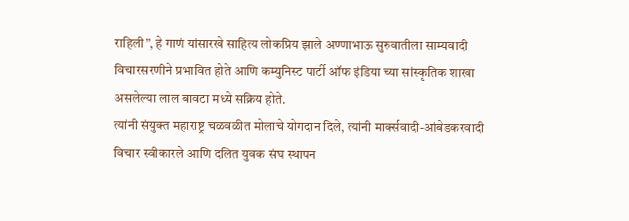राहिली”, हे गाणं यांसारखे साहित्य लोकप्रिय झाले अण्णाभाऊ सुरुवातीला साम्यवादी विचारसरणीने प्रभावित होते आणि कम्युनिस्ट पार्टी ऑफ इंडिया च्या सांस्कृतिक शाखा असलेल्या लाल बावटा मध्ये सक्रिय होते.
त्यांनी संयुक्त महाराष्ट्र चळवळीत मोलाचे योगदान दिले, त्यांनी मार्क्सवादी-आंबेडकरवादी विचार स्वीकारले आणि दलित युवक संघ स्थापन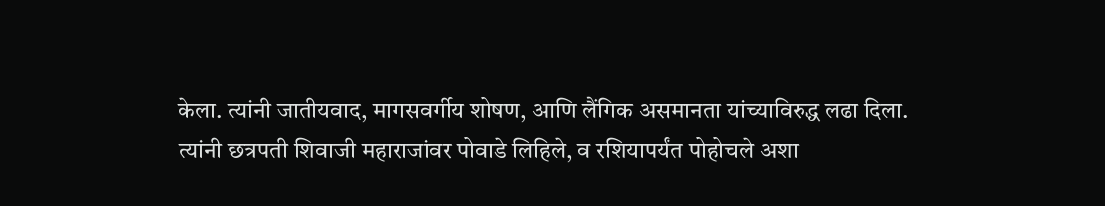केला. त्यांनी जातीयवाद, मागसवर्गीय शोषण, आणि लैंगिक असमानता यांच्याविरुद्ध लढा दिला.
त्यांनी छत्रपती शिवाजी महाराजांवर पोवाडे लिहिले, व रशियापर्यंत पोहोचले अशा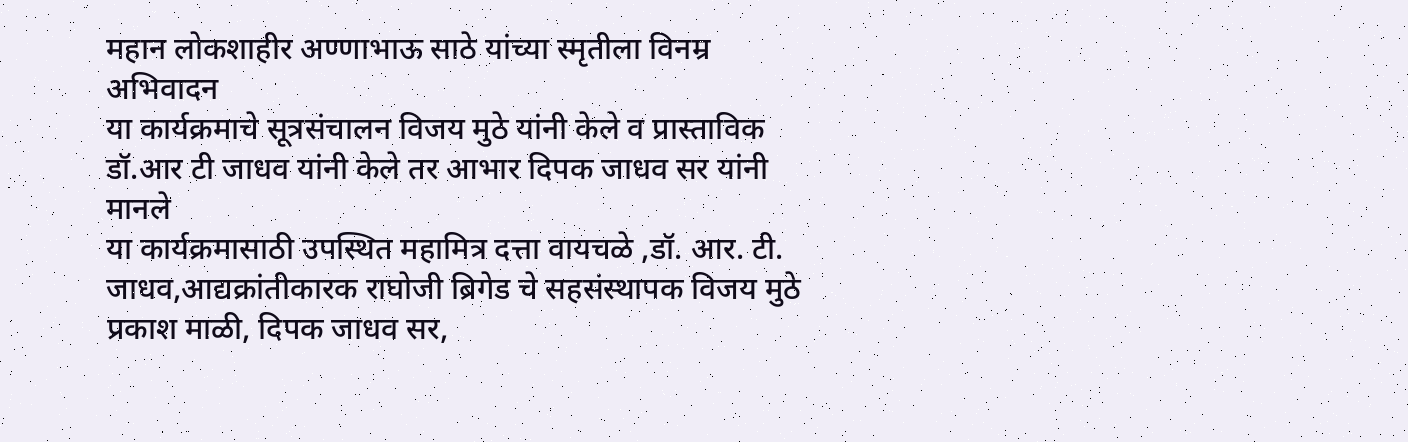महान लोकशाहीर अण्णाभाऊ साठे यांच्या स्मृतीला विनम्र अभिवादन
या कार्यक्रमाचे सूत्रसंचालन विजय मुठे यांनी केले व प्रास्ताविक डॉ.आर टी जाधव यांनी केले तर आभार दिपक जाधव सर यांनी मानले
या कार्यक्रमासाठी उपस्थित महामित्र दत्ता वायचळे ,डॉ. आर. टी. जाधव,आद्यक्रांतीकारक राघोजी ब्रिगेड चे सहसंस्थापक विजय मुठे प्रकाश माळी, दिपक जाधव सर,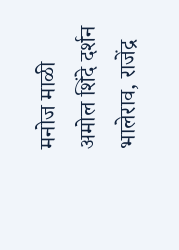मनोज माळी अमोल शिंदे दर्शन भालेराव, राजेंद्र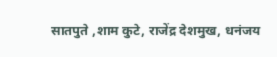सातपुते ,शाम कुटे, राजेंद्र देशमुख, धनंजय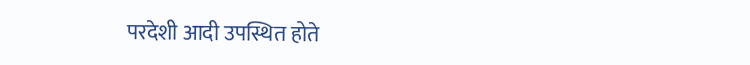परदेशी आदी उपस्थित होते